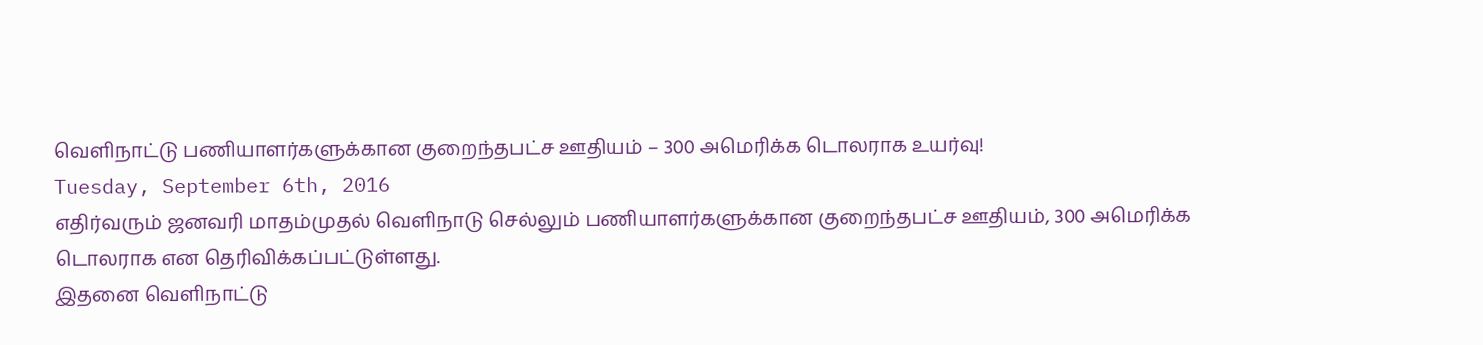வெளிநாட்டு பணியாளர்களுக்கான குறைந்தபட்ச ஊதியம் – 300 அமெரிக்க டொலராக உயர்வு!
Tuesday, September 6th, 2016
எதிர்வரும் ஜனவரி மாதம்முதல் வெளிநாடு செல்லும் பணியாளர்களுக்கான குறைந்தபட்ச ஊதியம், 300 அமெரிக்க டொலராக என தெரிவிக்கப்பட்டுள்ளது.
இதனை வெளிநாட்டு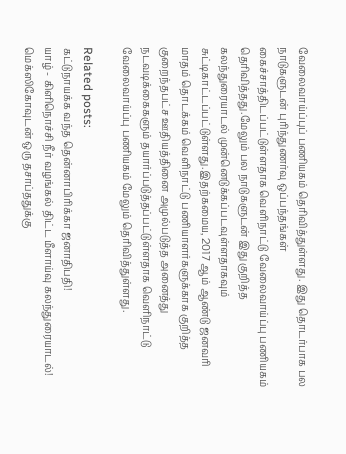வேலைவாய்ப்புப் பணியகம் தெரிவித்துள்ளது. இது தொடர்பாக பல நாடுகளுடன் புரிந்துணர்வு ஒப்பந்தங்கள் கைச்சாத்திடப்பட்டுள்ளதாக வெளிநாட்டு வேலைவாய்ப்பு பணியகம் தெரிவித்தது.மேலும் பல நாடுகளுடன் இது குறித்த கலந்துரையாடல் முன்னெடுக்கப்படவுள்ளதாகவும் சுட்டிகாட்டப்பட்டுள்ளது.இதற்கமைய, 2017 ஆம் ஆண்டு ஜனவரி மாதம் தொடக்கம் வெளிநாட்டு பணியாளர்களுக்காக குறித்த குறைந்தபட்ச ஊதியத்தினை அமுல்படுத்த அனைத்து நடவடிக்கைகளும் தயார்ப்படுத்தப்பட்டுள்ளதாக வெளிநாட்டு வேலைவாய்ப்பு பணியகம் மேலும் தெரிவித்துள்ளது.

Related posts:
கட்டுநாயக்க வந்த தென்னாபிரிக்கா ஜனாதிபதி!
யாழ் - கிளிநொச்சி நீர் வழங்கல் திட்ட மீளாய்வு கலந்துரையாடல்!
மெக்ஸிகோவுடன் ஒரு தசாப்ததுக்கு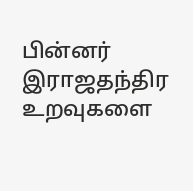பின்னர் இராஜதந்திர உறவுகளை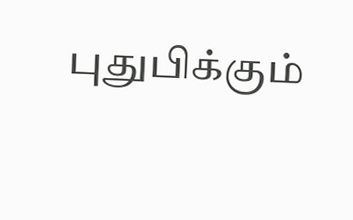புதுபிக்கும்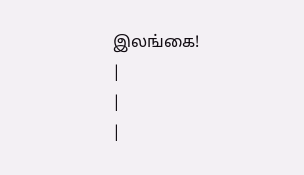இலங்கை!
|
|
|